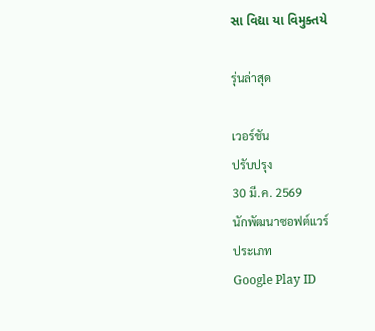સા વિદ્યા યા વિમુક્તયે

รุ่นล่าสุด

เวอร์ชัน
ปรับปรุง
30 มี.ค. 2569
นักพัฒนาซอฟต์แวร์
ประเภท
Google Play ID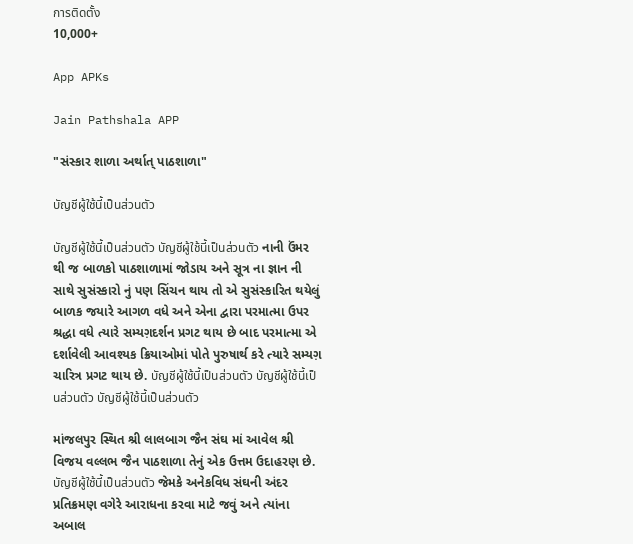การติดตั้ง
10,000+

App APKs

Jain Pathshala APP

"સંસ્કાર શાળા અર્થાત્ પાઠશાળા"

บัญชีผู้ใช้นี้เป็นส่วนตัว

บัญชีผู้ใช้นี้เป็นส่วนตัว บัญชีผู้ใช้นี้เป็นส่วนตัว નાની ઉંમર થી જ બાળકો પાઠશાળામાં જોડાય અને સૂત્ર ના જ્ઞાન ની સાથે સુસંસ્કારો નું પણ સિંચન થાય તો એ સુસંસ્કારિત થયેલું બાળક જયારે આગળ વધે અને એના દ્વારા પરમાત્મા ઉપર શ્રદ્ધા વધે ત્યારે સમ્યગ઼દર્શન પ્રગટ થાય છે બાદ પરમાત્મા એ દર્શાવેલી આવશ્યક ક્રિયાઓમાં પોતે પુરુષાર્થ કરે ત્યારે સમ્યગ઼ ચારિત્ર પ્રગટ થાય છે. บัญชีผู้ใช้นี้เป็นส่วนตัว บัญชีผู้ใช้นี้เป็นส่วนตัว บัญชีผู้ใช้นี้เป็นส่วนตัว

માંજલપુર સ્થિત શ્રી લાલબાગ જૈન સંઘ માં આવેલ શ્રી વિજય વલ્લભ જૈન પાઠશાળા તેનું એક ઉત્તમ ઉદાહરણ છે. บัญชีผู้ใช้นี้เป็นส่วนตัว જેમકે અનેકવિધ સંઘની અંદર પ્રતિક્રમણ વગેરે આરાધના કરવા માટે જવું અને ત્યાંના અબાલ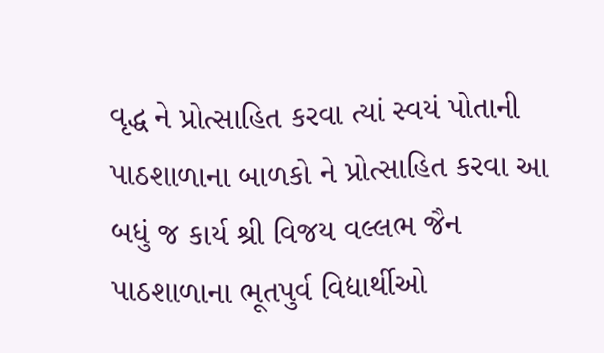વૃદ્ધ ને પ્રોત્સાહિત કરવા ત્યાં સ્વયં પોતાની પાઠશાળાના બાળકો ને પ્રોત્સાહિત કરવા આ બધું જ કાર્ય શ્રી વિજય વલ્લભ જૈન પાઠશાળાના ભૂતપુર્વ વિદ્યાર્થીઓ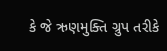કે જે ઋણમુક્તિ ગ્રુપ તરીકે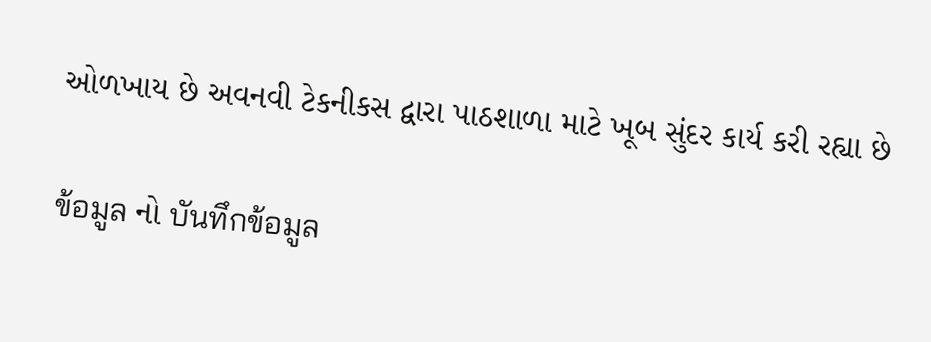ઓળખાય છે અવનવી ટેકનીકસ દ્વારા પાઠશાળા માટે ખૂબ સુંદર કાર્ય કરી રહ્યા છે

ข้อมูล નો บันทึกข้อมูล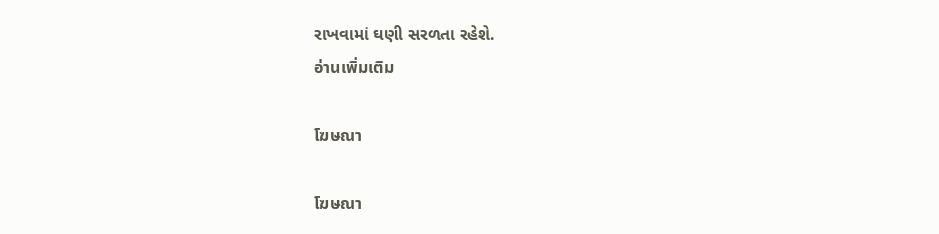રાખવામાં ઘણી સરળતા રહેશે.
อ่านเพิ่มเติม

โฆษณา

โฆษณา